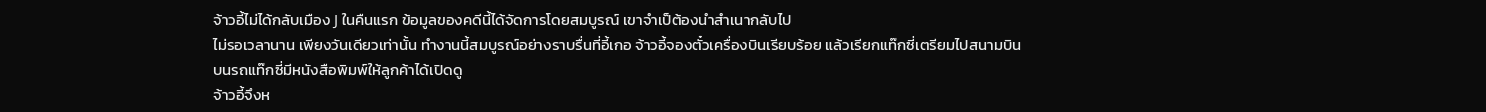จ้าวอี้ไม่ได้กลับเมือง J ในคืนแรก ข้อมูลของคดีนี้ได้จัดการโดยสมบูรณ์ เขาจำเป็ต้องนำสำเนากลับไป
ไม่รอเวลานาน เพียงวันเดียวเท่านั้น ทำงานนี้สมบูรณ์อย่างราบรื่นที่อี้เกอ จ้าวอี้จองตั๋วเครื่องบินเรียบร้อย แล้วเรียกแท๊กซี่เตรียมไปสนามบิน
บนรถแท๊กซี่มีหนังสือพิมพ์ให้ลูกค้าได้เปิดดู
จ้าวอี้จึงห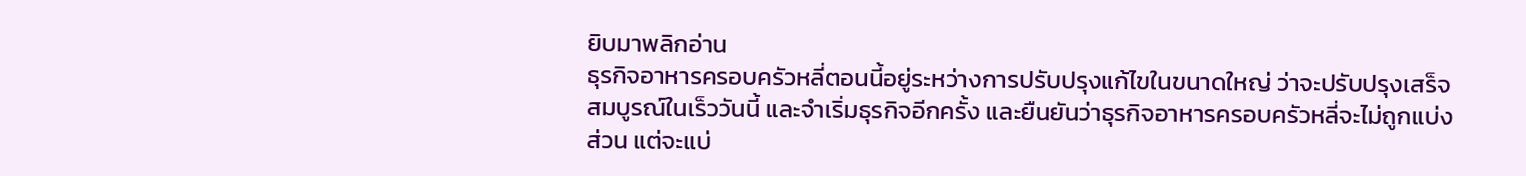ยิบมาพลิกอ่าน
ธุรกิจอาหารครอบครัวหลี่ตอนนี้อยู่ระหว่างการปรับปรุงแก้ไขในขนาดใหญ่ ว่าจะปรับปรุงเสร็จสมบูรณ์ในเร็ววันนี้ และจำเริ่มธุรกิจอีกครั้ง และยืนยันว่าธุรกิจอาหารครอบครัวหลี่จะไม่ถูกแบ่งส่วน แต่จะแบ่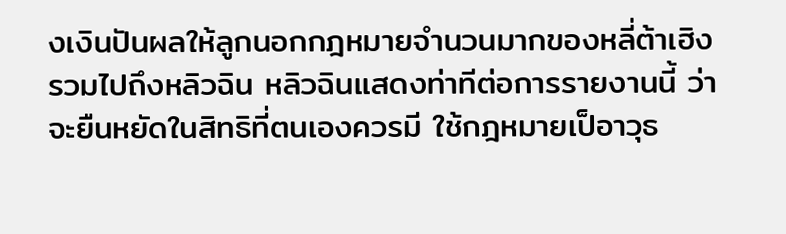งเงินปันผลให้ลูกนอกกฎหมายจำนวนมากของหลี่ต้าเฮิงรวมไปถึงหลิวฉิน หลิวฉินแสดงท่าทีต่อการรายงานนี้ ว่าจะยืนหยัดในสิทธิที่ตนเองควรมี ใช้กฎหมายเป็อาวุธ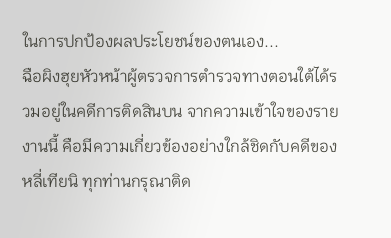ในการปกป้องผลประโยชน์ของตนเอง...
ฉือผิงฮุยหัวหน้าผู้ตรวจการตำรวจทางตอนใต้ได้รวมอยู่ในคดีการติดสินบน จากความเข้าใจของรายงานนี้ คือมีความเกี่ยวข้องอย่างใกล้ชิดกับคดีของหลี่เทียนิ ทุกท่านกรุณาติด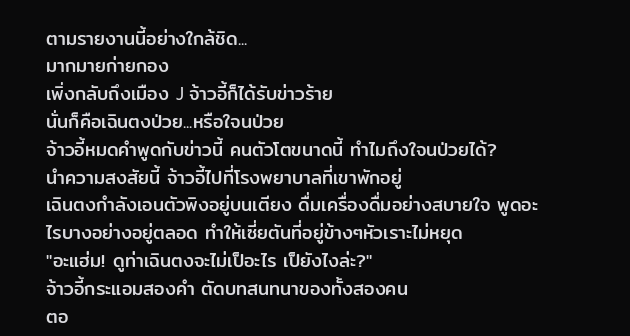ตามรายงานนี้อย่างใกล้ชิด...
มากมายก่ายกอง
เพิ่งกลับถึงเมือง J จ้าวอี้ก็ได้รับข่าวร้าย
นั่นก็คือเฉินตงป่วย...หรือใจนป่วย
จ้าวอี้หมดคำพูดกับข่าวนี้ คนตัวโตขนาดนี้ ทำไมถึงใจนป่วยได้?
นำความสงสัยนี้ จ้าวอี้ไปที่โรงพยาบาลที่เขาพักอยู่
เฉินตงกำลังเอนตัวพิงอยู่บนเตียง ดื่มเครื่องดื่มอย่างสบายใจ พูดอะไรบางอย่างอยู่ตลอด ทำให้เซี่ยตันที่อยู่ข้างๆหัวเราะไม่หยุด
"อะแฮ่ม! ดูท่าเฉินตงจะไม่เป็อะไร เป็ยังไงล่ะ?"
จ้าวอี้กระแอมสองคำ ตัดบทสนทนาของทั้งสองคน
ตอ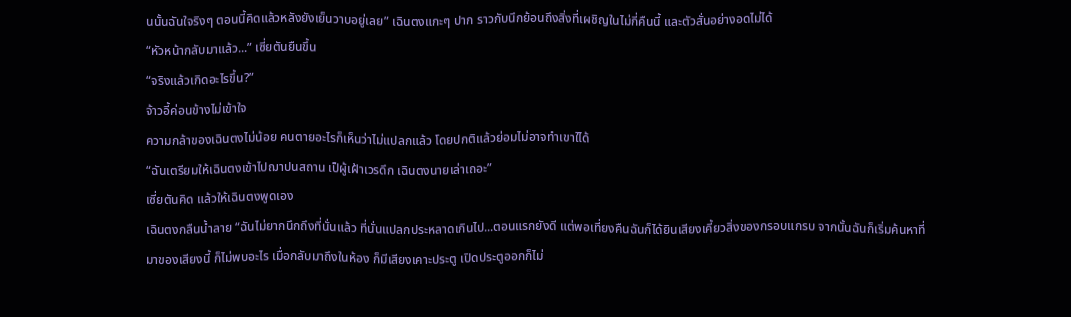นนั้นฉันใจริงๆ ตอนนี้คิดแล้วหลังยังเย็นวาบอยู่เลย” เฉินตงแกะๆ ปาก ราวกับนึกย้อนถึงสิ่งที่เผชิญในไม่กี่คืนนี้ และตัวสั่นอย่างอดไม่ได้
“หัวหน้ากลับมาแล้ว...” เซี่ยตันยืนขึ้น
“จริงแล้วเกิดอะไรขึ้น?”
จ้าวอี้ค่อนข้างไม่เข้าใจ
ความกล้าของเฉินตงไม่น้อย คนตายอะไรก็เห็นว่าไม่แปลกแล้ว โดยปกติแล้วย่อมไม่อาจทำเขาใได้
“ฉันเตรียมให้เฉินตงเข้าไปฌาปนสถาน เป็ผู้เฝ้าเวรดึก เฉินตงนายเล่าเถอะ”
เซี่ยตันคิด แล้วให้เฉินตงพูดเอง
เฉินตงกลืนน้ำลาย “ฉันไม่ยากนึกถึงที่นั่นแล้ว ที่นั่นแปลกประหลาดเกินไป...ตอนแรกยังดี แต่พอเที่ยงคืนฉันก็ได้ยินเสียงเคี้ยวสิ่งของกรอบแกรบ จากนั้นฉันก็เริ่มค้นหาที่มาของเสียงนี้ ก็ไม่พบอะไร เมื่อกลับมาถึงในห้อง ก็มีเสียงเคาะประตู เปิดประตูออกก็ไม่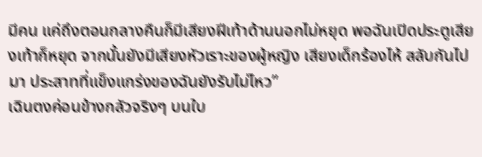มีคน แค่ถึงตอนกลางคืนก็มีเสียงฝีเท้าด้านนอกไม่หยุด พอฉันเปิดประตูเสียงเท้าก็หยุด จากนั้นยังมีเสียงหัวเราะของผู้หญิง เสียงเด็กร้องไห้ สลับกันไปมา ประสาทที่แข็งแกร่งของฉันยังรับไม่ไหว”
เฉินตงค่อนข้างกลัวจริงๆ บนใบ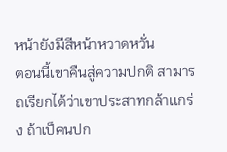หน้ายังมีสีหน้าหวาดหวั่น
ตอนนี้เขาคืนสู่ความปกติ สามารถเรียกได้ว่าเขาประสาทกล้าแกร่ง ถ้าเป็คนปก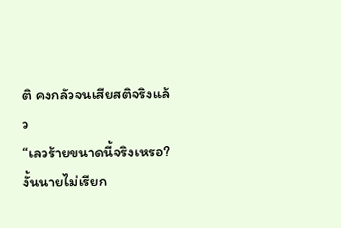ติ คงกลัวจนเสียสติจริงแล้ว
“เลวร้ายขนาดนี้จริงเหรอ? งั้นนายไม่เรียก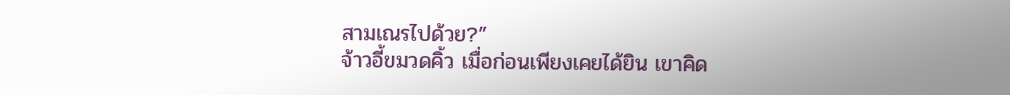สามเณรไปด้วย?”
จ้าวอี้ขมวดคิ้ว เมื่อก่อนเพียงเคยได้ยิน เขาคิด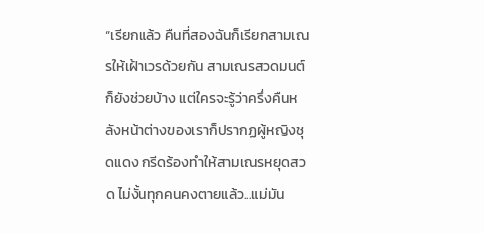“เรียกแล้ว คืนที่สองฉันก็เรียกสามเณรให้เฝ้าเวรด้วยกัน สามเณรสวดมนต์ก็ยังช่วยบ้าง แต่ใครจะรู้ว่าครึ่งคืนหลังหน้าต่างของเราก็ปรากฏผู้หญิงชุดแดง กรีดร้องทำให้สามเณรหยุดสวด ไม่งั้นทุกคนคงตายแล้ว...แม่มัน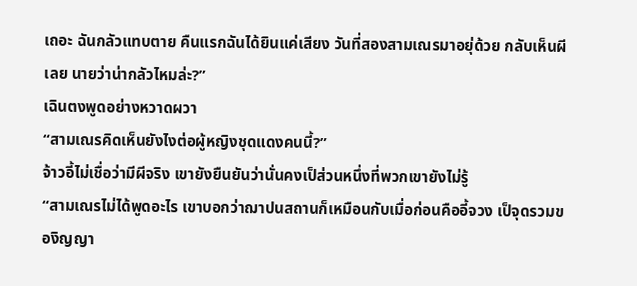เถอะ ฉันกลัวแทบตาย คืนแรกฉันได้ยินแค่เสียง วันที่สองสามเณรมาอยุ่ด้วย กลับเห็นผีเลย นายว่าน่ากลัวไหมล่ะ?”
เฉินตงพูดอย่างหวาดผวา
“สามเณรคิดเห็นยังไงต่อผู้หญิงชุดแดงคนนี้?”
จ้าวอี้ไม่เชื่อว่ามีผีจริง เขายังยืนยันว่านั่นคงเป็ส่วนหนึ่งที่พวกเขายังไม่รู้
“สามเณรไม่ได้พูดอะไร เขาบอกว่าฌาปนสถานก็เหมือนกับเมื่อก่อนคืออี้จวง เป็จุดรวมของิญญา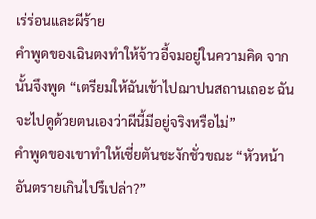เร่ร่อนและผีร้าย
คำพูดของเฉินตงทำให้จ้าวอี้จมอยู่ในความคิด จากนั้นจึงพูด “เตรียมให้ฉันเข้าไปฌาปนสถานเถอะ ฉันจะไปดูด้วยตนเองว่าผีนี้มีอยู่จริงหรือไม่”
คำพูดของเขาทำให้เซี่ยตันชะงักชั่วขณะ “หัวหน้า อันตรายเกินไปรึเปล่า?”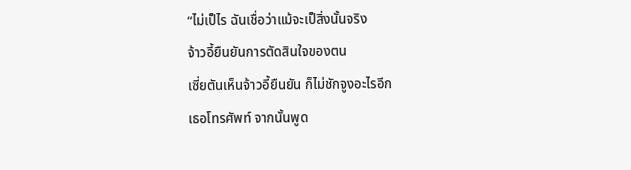“ไม่เป็ไร ฉันเชื่อว่าแม้จะเป็สิ่งนั้นจริง
จ้าวอี้ยืนยันการตัดสินใจของตน
เซี่ยตันเห็นจ้าวอี้ยืนยัน ก็ไม่ชักจูงอะไรอีก
เธอโทรศัพท์ จากนั้นพูด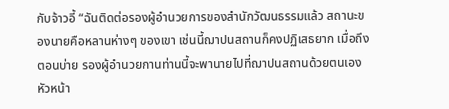กับจ้าวอี้ “ฉันติดต่อรองผู้อำนวยการของสำนักวัฒนธรรมแล้ว สถานะของนายคือหลานห่างๆ ของเขา เช่นนี้ฌาปนสถานก็คงปฏิเสธยาก เมื่อถึงตอนบ่าย รองผู้อำนวยกานท่านนี้จะพานายไปที่ฌาปนสถานด้วยตนเอง หัวหน้า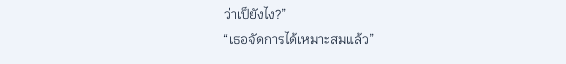ว่าเป็ยังไง?”
“เธอจัดการได้เหมาะสมแล้ว”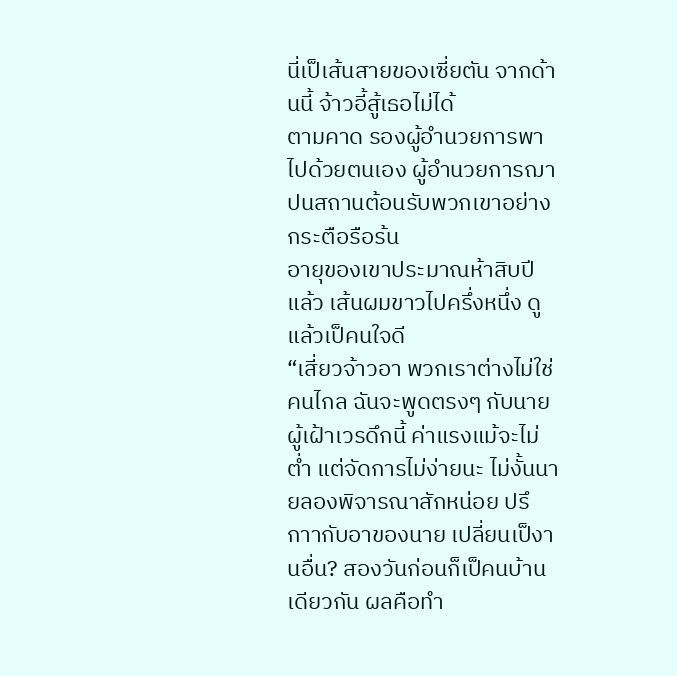นี่เป็เส้นสายของเซี่ยตัน จากด้านนี้ จ้าวอี้สู้เธอไม่ได้
ตามคาด รองผู้อำนวยการพาไปด้วยตนเอง ผู้อำนวยการฌาปนสถานต้อนรับพวกเขาอย่างกระตือรือร้น
อายุของเขาประมาณห้าสิบปีแล้ว เส้นผมขาวไปครึ่งหนึ่ง ดูแล้วเป็คนใจดี
“เสี่ยวจ้าวอา พวกเราต่างไม่ใช่คนไกล ฉันจะพูดตรงๆ กับนาย ผู้เฝ้าเวรดึกนี้ ค่าแรงแม้จะไม่ต่ำ แต่จัดการไม่ง่ายนะ ไม่งั้นนายลองพิจารณาสักหน่อย ปรึกาากับอาของนาย เปลี่ยนเป็งานอื่น? สองวันก่อนก็เป็คนบ้านเดียวกัน ผลคือทำ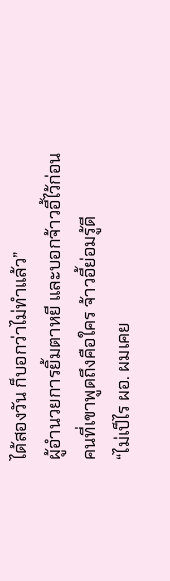ได้สองวัน ก็บอกว่าไม่ทำแล้ว”
ผู้อำนวยการยิ้มตาหยี และบอกจ้าวอี้ไว้ก่อน
คนที่เขาพูดถึงคือใคร จ้าวอี้ย่อมรู้ดี
“ไม่เป็ไร ผอ. ผมเคย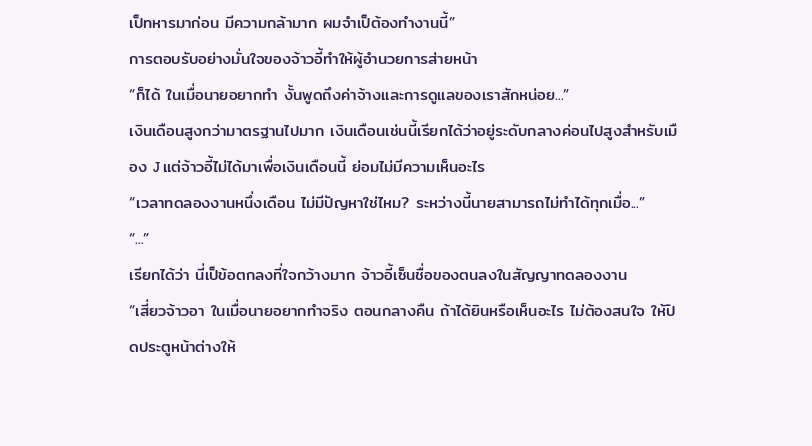เป็ทหารมาก่อน มีความกล้ามาก ผมจำเป็ต้องทำงานนี้”
การตอบรับอย่างมั่นใจของจ้าวอี้ทำให้ผู้อำนวยการส่ายหน้า
“ก็ได้ ในเมื่อนายอยากทำ งั้นพูดถึงค่าจ้างและการดูแลของเราสักหน่อย...”
เงินเดือนสูงกว่ามาตรฐานไปมาก เงินเดือนเช่นนี้เรียกได้ว่าอยู่ระดับกลางค่อนไปสูงสำหรับเมือง J แต่จ้าวอี้ไม่ได้มาเพื่อเงินเดือนนี้ ย่อมไม่มีความเห็นอะไร
“เวลาทดลองงานหนึ่งเดือน ไม่มีปัญหาใช่ไหม? ระหว่างนี้นายสามารถไม่ทำได้ทุกเมื่อ...”
“...”
เรียกได้ว่า นี่เป็ข้อตกลงที่ใจกว้างมาก จ้าวอี้เซ็นชื่อของตนลงในสัญญาทดลองงาน
“เสี่ยวจ้าวอา ในเมื่อนายอยากทำจริง ตอนกลางคืน ถ้าได้ยินหรือเห็นอะไร ไม่ต้องสนใจ ให้ปิดประตูหน้าต่างให้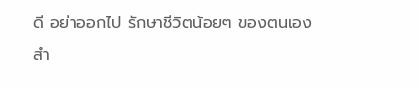ดี อย่าออกไป รักษาชีวิตน้อยๆ ของตนเองสำ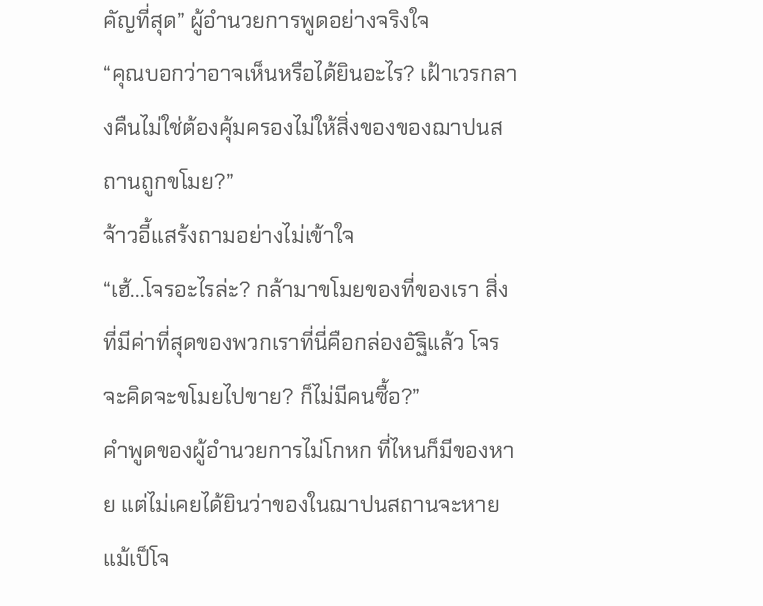คัญที่สุด” ผู้อำนวยการพูดอย่างจริงใจ
“คุณบอกว่าอาจเห็นหรือได้ยินอะไร? เฝ้าเวรกลางคืนไม่ใช่ต้องคุ้มครองไม่ให้สิ่งของของฌาปนสถานถูกขโมย?”
จ้าวอี้แสร้งถามอย่างไม่เข้าใจ
“เฮ้...โจรอะไรล่ะ? กล้ามาขโมยของที่ของเรา สิ่งที่มีค่าที่สุดของพวกเราที่นี่คือกล่องอัฐิแล้ว โจรจะคิดจะขโมยไปขาย? ก็ไม่มีคนซื้อ?”
คำพูดของผู้อำนวยการไม่โกหก ที่ไหนก็มีของหาย แต่ไม่เคยได้ยินว่าของในฌาปนสถานจะหาย แม้เป็โจ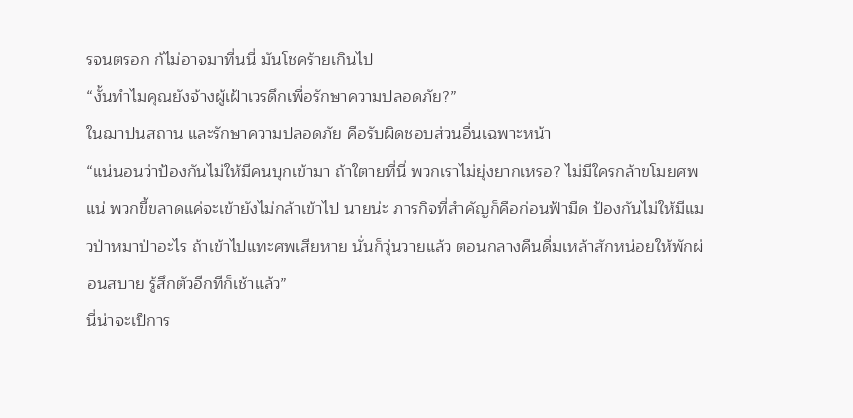รจนตรอก ก้ไม่อาจมาที่นนี่ มันโชคร้ายเกินไป
“งั้นทำไมคุณยังจ้างผู้เฝ้าเวรดึกเพื่อรักษาความปลอดภัย?”
ในฌาปนสถาน และรักษาความปลอดภัย คือรับผิดชอบส่วนอื่นเฉพาะหน้า
“แน่นอนว่าป้องกันไม่ให้มีคนบุกเข้ามา ถ้าใตายที่นี่ พวกเราไม่ยุ่งยากเหรอ? ไม่มีใครกล้าขโมยศพแน่ พวกขี้ขลาดแค่จะเข้ายังไม่กล้าเข้าไป นายน่ะ ภารกิจที่สำคัญก็คือก่อนฟ้ามืด ป้องกันไม่ให้มีแมวป่าหมาป่าอะไร ถ้าเข้าไปแทะศพเสียหาย นั่นก็วุ่นวายแล้ว ตอนกลางคืนดื่มเหล้าสักหน่อยให้พักผ่อนสบาย รู้สึกตัวอีกทีก็เช้าแล้ว”
นี่น่าจะเป็การ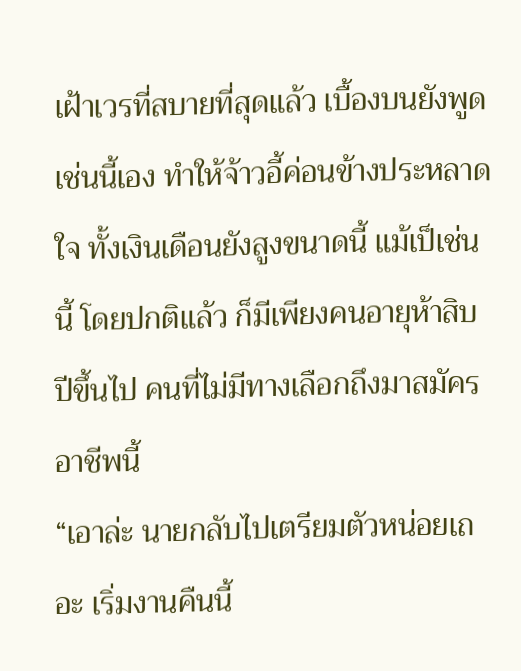เฝ้าเวรที่สบายที่สุดแล้ว เบื้องบนยังพูดเช่นนี้เอง ทำให้จ้าวอี้ค่อนข้างประหลาดใจ ทั้งเงินเดือนยังสูงขนาดนี้ แม้เป็เช่นนี้ โดยปกติแล้ว ก็มีเพียงคนอายุห้าสิบปีขึ้นไป คนที่ไม่มีทางเลือกถึงมาสมัครอาชีพนี้
“เอาล่ะ นายกลับไปเตรียมตัวหน่อยเถอะ เริ่มงานคืนนี้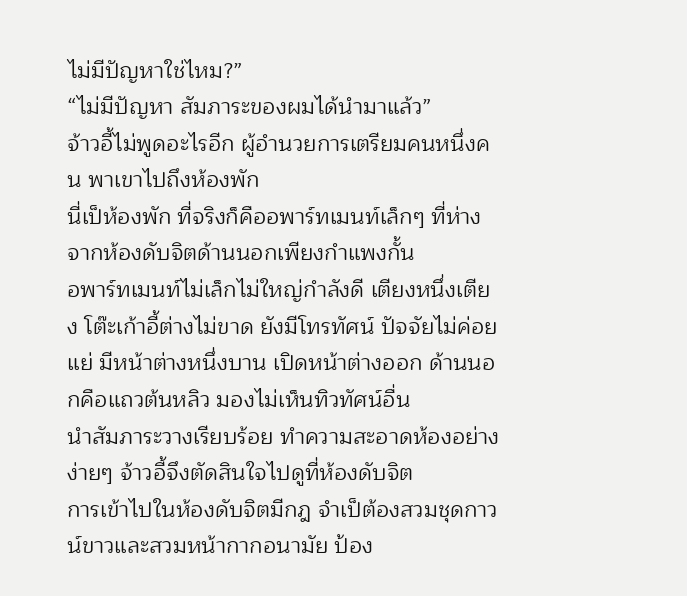ไม่มีปัญหาใช่ไหม?”
“ไม่มีปัญหา สัมภาระของผมได้นำมาแล้ว”
จ้าวอี้ไม่พูดอะไรอีก ผู้อำนวยการเตรียมคนหนึ่งคน พาเขาไปถึงห้องพัก
นี่เป็ห้องพัก ที่จริงก็คืออพาร์ทเมนท์เล็กๆ ที่ห่างจากห้องดับจิตด้านนอกเพียงกำแพงกั้น
อพาร์ทเมนท์ไม่เล็กไม่ใหญ่กำลังดี เตียงหนึ่งเตียง โต๊ะเก้าอี้ต่างไม่ขาด ยังมีโทรทัศน์ ปัจจัยไม่ค่อยแย่ มีหน้าต่างหนึ่งบาน เปิดหน้าต่างออก ด้านนอกคือแถวต้นหลิว มองไม่เห็นทิวทัศน์อื่น
นำสัมภาระวางเรียบร้อย ทำความสะอาดห้องอย่างง่ายๆ จ้าวอี้จึงตัดสินใจไปดูที่ห้องดับจิต
การเข้าไปในห้องดับจิตมีกฎ จำเป็ต้องสวมชุดกาวน์ขาวและสวมหน้ากากอนามัย ป้อง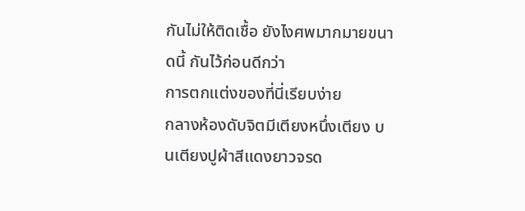กันไม่ให้ติดเชื้อ ยังไงศพมากมายขนาดนี้ กันไว้ก่อนดีกว่า
การตกแต่งของที่นี่เรียบง่าย
กลางห้องดับจิตมีเตียงหนึ่งเตียง บนเตียงปูผ้าสีแดงยาวจรด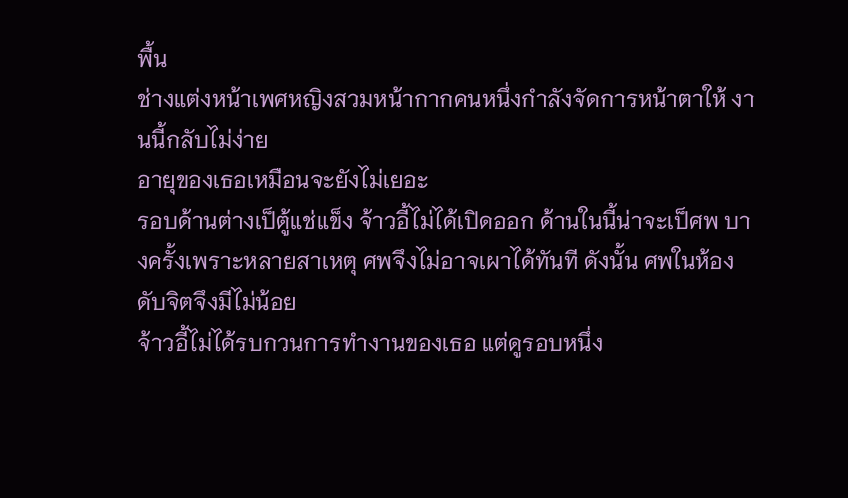พื้น
ช่างแต่งหน้าเพศหญิงสวมหน้ากากคนหนึ่งกำลังจัดการหน้าตาให้ งานนี้กลับไม่ง่าย
อายุของเธอเหมือนจะยังไม่เยอะ
รอบด้านต่างเป็ตู้แช่แข็ง จ้าวอี้ไม่ได้เปิดออก ด้านในนี้น่าจะเป็ศพ บางครั้งเพราะหลายสาเหตุ ศพจึงไม่อาจเผาได้ทันที ดังนั้น ศพในห้องดับจิตจึงมีไม่น้อย
จ้าวอี้ไม่ได้รบกวนการทำงานของเธอ แต่ดูรอบหนึ่ง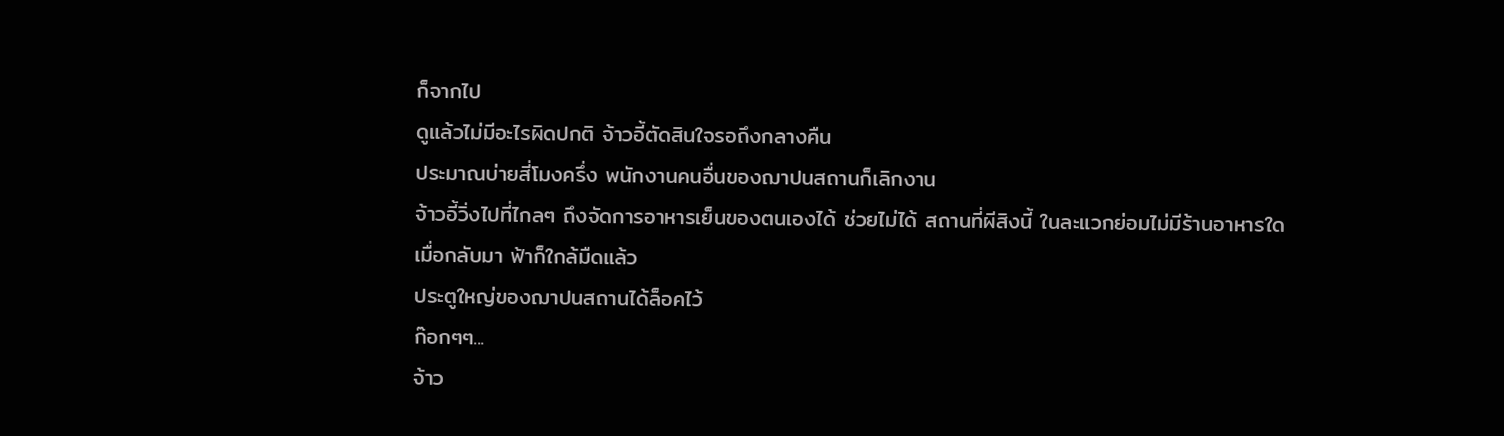ก็จากไป
ดูแล้วไม่มีอะไรผิดปกติ จ้าวอี้ตัดสินใจรอถึงกลางคืน
ประมาณบ่ายสี่โมงครึ่ง พนักงานคนอื่นของฌาปนสถานก็เลิกงาน
จ้าวอี้วิ่งไปที่ไกลๆ ถึงจัดการอาหารเย็นของตนเองได้ ช่วยไม่ได้ สถานที่ผีสิงนี้ ในละแวกย่อมไม่มีร้านอาหารใด
เมื่อกลับมา ฟ้าก็ใกล้มืดแล้ว
ประตูใหญ่ของฌาปนสถานได้ล็อคไว้
ก๊อกๆๆ...
จ้าว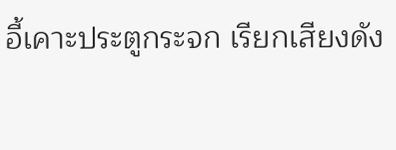อี้เคาะประตูกระจก เรียกเสียงดัง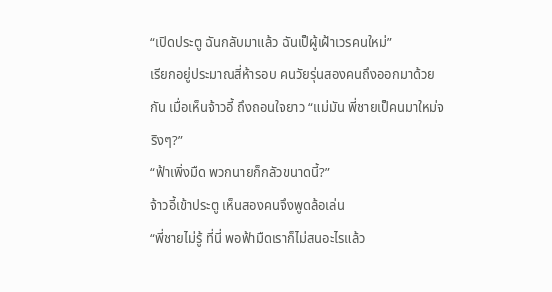“เปิดประตู ฉันกลับมาแล้ว ฉันเป็ผู้เฝ้าเวรคนใหม่”
เรียกอยู่ประมาณสี่ห้ารอบ คนวัยรุ่นสองคนถึงออกมาด้วยกัน เมื่อเห็นจ้าวอี้ ถึงถอนใจยาว “แม่มัน พี่ชายเป็คนมาใหม่จริงๆ?”
“ฟ้าเพิ่งมืด พวกนายก็กลัวขนาดนี้?”
จ้าวอี้เข้าประตู เห็นสองคนจึงพูดล้อเล่น
“พี่ชายไม่รู้ ที่นี่ พอฟ้ามืดเราก็ไม่สนอะไรแล้ว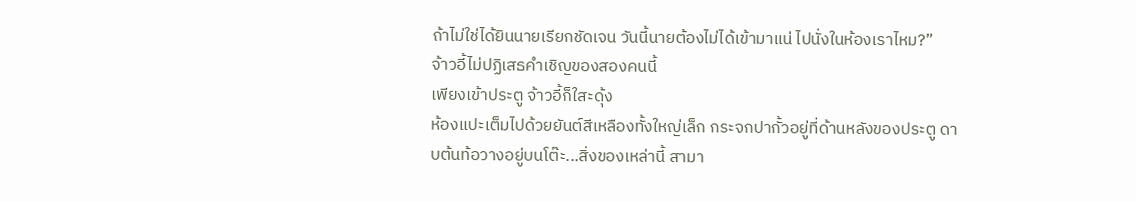ถ้าไม่ใช่ได้ยินนายเรียกชัดเจน วันนี้นายต้องไม่ได้เข้ามาแน่ ไปนั่งในห้องเราไหม?”
จ้าวอี้ไม่ปฏิเสธคำเชิญของสองคนนี้
เพียงเข้าประตู จ้าวอี้ก็ใสะดุ้ง
ห้องแปะเต็มไปด้วยยันต์สีเหลืองทั้งใหญ่เล็ก กระจกปากั้วอยู่ที่ด้านหลังของประตู ดาบต้นท้อวางอยู่บนโต๊ะ...สิ่งของเหล่านี้ สามา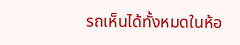รถเห็นได้ทั้งหมดในห้อ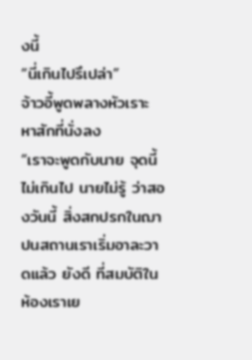งนี้
“นี่เกินไปรึเปล่า”
จ้าวอี้พูดพลางหัวเราะ หาสักที่นั่งลง
“เราจะพูดกับนาย จุดนี้ไม่เกินไป นายไม่รู้ ว่าสองวันนี้ สิ่งสกปรกในฌาปนสถานเราเริ่มอาละวาดแล้ว ยังดี ที่สมบัติในห้องเราเย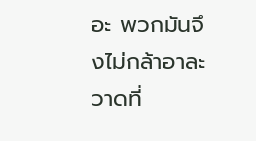อะ พวกมันจึงไม่กล้าอาละวาดที่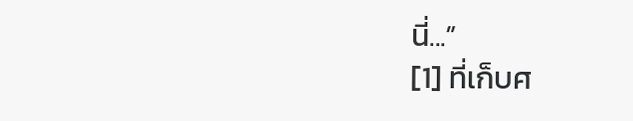นี่...”
[1] ที่เก็บศ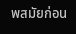พสมัยก่อน